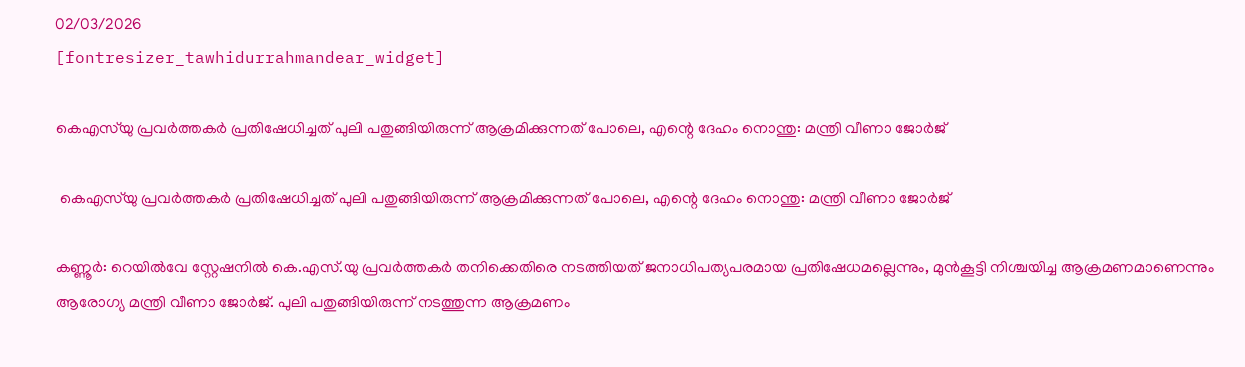02/03/2026
[fontresizer_tawhidurrahmandear_widget]

കെഎസ്‍യു പ്രവർത്തകർ പ്രതിഷേധിച്ചത് പുലി പതുങ്ങിയിരുന്ന് ആക്രമിക്കുന്നത് പോലെ, എന്റെ ദേഹം നൊന്തു: മന്ത്രി വീണാ ജോർജ്

 കെഎസ്‍യു പ്രവർത്തകർ പ്രതിഷേധിച്ചത് പുലി പതുങ്ങിയിരുന്ന് ആക്രമിക്കുന്നത് പോലെ, എന്റെ ദേഹം നൊന്തു: മന്ത്രി വീണാ ജോർജ്

കണ്ണൂർ: റെയിൽവേ സ്റ്റേഷനിൽ കെ.എസ്.യു പ്രവർത്തകർ തനിക്കെതിരെ നടത്തിയത് ജനാധിപത്യപരമായ പ്രതിഷേധമല്ലെന്നും, മുൻകൂട്ടി നിശ്ചയിച്ച ആക്രമണമാണെന്നും ആരോഗ്യ മന്ത്രി വീണാ ജോർജ്. പുലി പതുങ്ങിയിരുന്ന് നടത്തുന്ന ആക്രമണം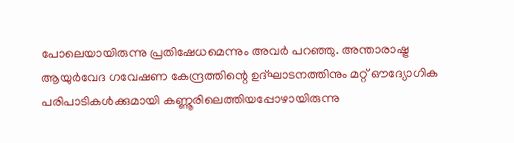പോലെയായിരുന്നു പ്രതിഷേധമെന്നും അവർ പറഞ്ഞു. അന്താരാഷ്ട്ര ആയുർവേദ ഗവേഷണ കേന്ദ്രത്തിന്റെ ഉദ്ഘാടനത്തിനും മറ്റ് ഔദ്യോഗിക പരിപാടികൾക്കുമായി കണ്ണൂരിലെത്തിയപ്പോഴായിരുന്നു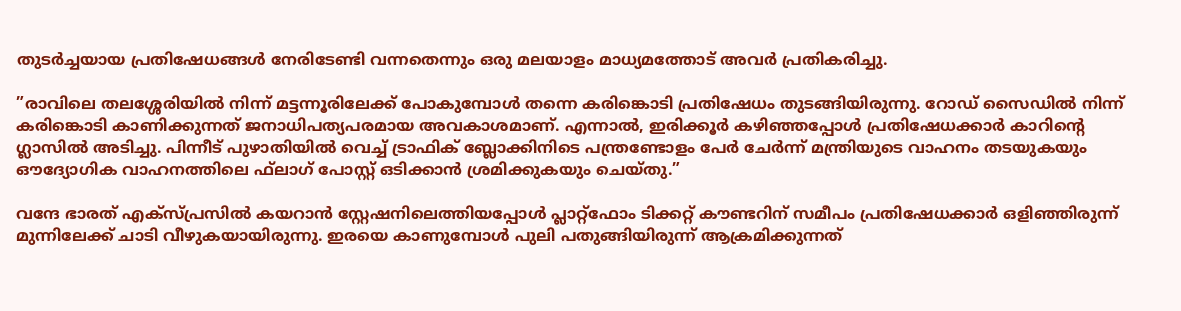തുടർച്ചയായ പ്രതിഷേധങ്ങൾ നേരിടേണ്ടി വന്നതെന്നും ഒരു മലയാളം മാധ്യമത്തോട് അവർ പ്രതികരിച്ചു.

”രാവിലെ തലശ്ശേരിയിൽ നിന്ന് മട്ടന്നൂരിലേക്ക് പോകുമ്പോൾ തന്നെ കരിങ്കൊടി പ്രതിഷേധം തുടങ്ങിയിരുന്നു. റോഡ് സൈഡിൽ നിന്ന് കരിങ്കൊടി കാണിക്കുന്നത് ജനാധിപത്യപരമായ അവകാശമാണ്. എന്നാൽ, ഇരിക്കൂർ കഴിഞ്ഞപ്പോൾ പ്രതിഷേധക്കാർ കാറിന്റെ ഗ്ലാസിൽ അടിച്ചു. പിന്നീട് പുഴാതിയിൽ വെച്ച് ട്രാഫിക് ബ്ലോക്കിനിടെ പന്ത്രണ്ടോളം പേർ ചേർന്ന് മന്ത്രിയുടെ വാഹനം തടയുകയും ഔദ്യോഗിക വാഹനത്തിലെ ഫ്‌ലാഗ് പോസ്റ്റ് ഒടിക്കാൻ ശ്രമിക്കുകയും ചെയ്തു.”

വന്ദേ ഭാരത് എക്‌സ്പ്രസിൽ കയറാൻ സ്റ്റേഷനിലെത്തിയപ്പോൾ പ്ലാറ്റ്ഫോം ടിക്കറ്റ് കൗണ്ടറിന് സമീപം പ്രതിഷേധക്കാർ ഒളിഞ്ഞിരുന്ന് മുന്നിലേക്ക് ചാടി വീഴുകയായിരുന്നു. ഇരയെ കാണുമ്പോൾ പുലി പതുങ്ങിയിരുന്ന് ആക്രമിക്കുന്നത്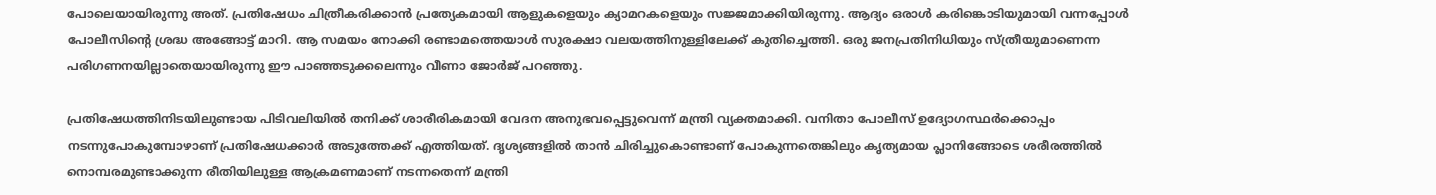പോലെയായിരുന്നു അത്. പ്രതിഷേധം ചിത്രീകരിക്കാൻ പ്രത്യേകമായി ആളുകളെയും ക്യാമറകളെയും സജ്ജമാക്കിയിരുന്നു. ആദ്യം ഒരാൾ കരിങ്കൊടിയുമായി വന്നപ്പോൾ പോലീസിന്റെ ശ്രദ്ധ അങ്ങോട്ട് മാറി. ആ സമയം നോക്കി രണ്ടാമത്തെയാൾ സുരക്ഷാ വലയത്തിനുള്ളിലേക്ക് കുതിച്ചെത്തി. ഒരു ജനപ്രതിനിധിയും സ്ത്രീയുമാണെന്ന പരിഗണനയില്ലാതെയായിരുന്നു ഈ പാഞ്ഞടുക്കലെന്നും വീണാ ജോർജ് പറഞ്ഞു.

പ്രതിഷേധത്തിനിടയിലുണ്ടായ പിടിവലിയിൽ തനിക്ക് ശാരീരികമായി വേദന അനുഭവപ്പെട്ടുവെന്ന് മന്ത്രി വ്യക്തമാക്കി. വനിതാ പോലീസ് ഉദ്യോഗസ്ഥർക്കൊപ്പം നടന്നുപോകുമ്പോഴാണ് പ്രതിഷേധക്കാർ അടുത്തേക്ക് എത്തിയത്. ദൃശ്യങ്ങളിൽ താൻ ചിരിച്ചുകൊണ്ടാണ് പോകുന്നതെങ്കിലും കൃത്യമായ പ്ലാനിങ്ങോടെ ശരീരത്തിൽ നൊമ്പരമുണ്ടാക്കുന്ന രീതിയിലുള്ള ആക്രമണമാണ് നടന്നതെന്ന് മന്ത്രി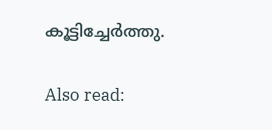കൂട്ടിച്ചേർത്തു.

Also read: